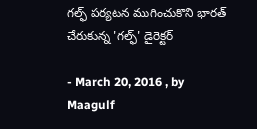గల్ఫ్ పర్యటన ముగించుకొని భారత్ చేరుకున్న 'గల్ఫ్' డైరెక్టర్

- March 20, 2016 , by Maagulf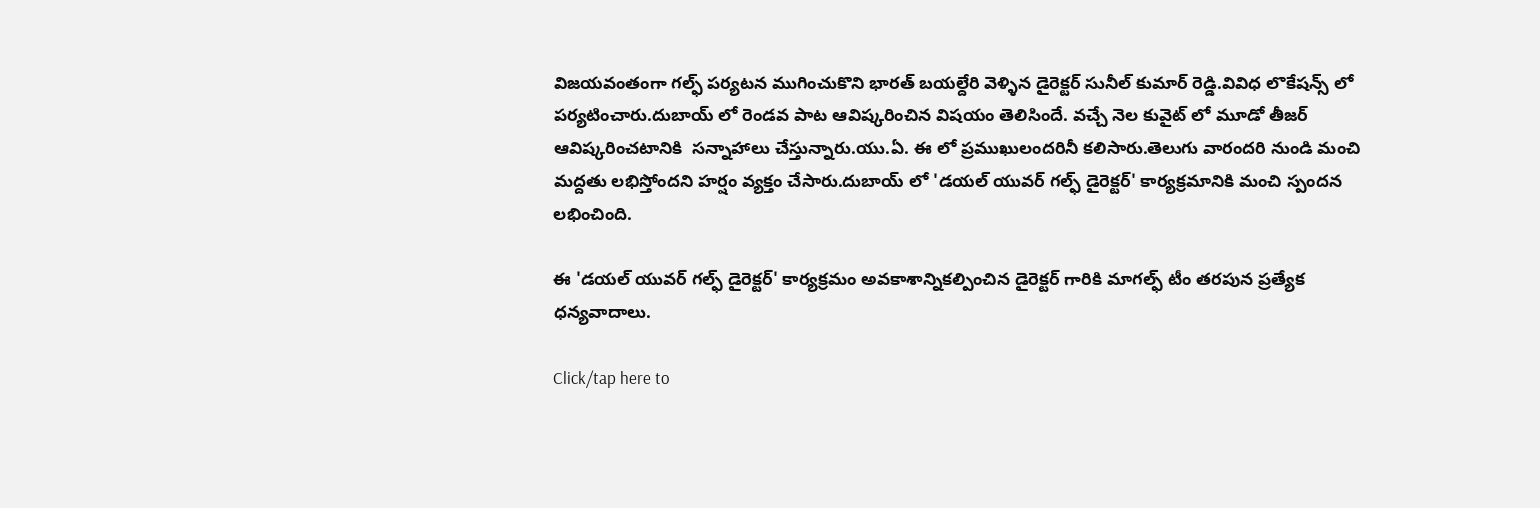విజయవంతంగా గల్ఫ్ పర్యటన ముగించుకొని భారత్ బయల్దేరి వెళ్ళిన డైరెక్టర్ సునీల్ కుమార్ రెడ్డి.వివిధ లొకేషన్స్ లో పర్యటించారు.దుబాయ్ లో రెండవ పాట ఆవిష్కరించిన విషయం తెలిసిందే. వచ్చే నెల కువైట్ లో మూడో తీజర్ ఆవిష్కరించటానికి  సన్నాహాలు చేస్తున్నారు.యు.ఏ. ఈ లో ప్రముఖులందరినీ కలిసారు.తెలుగు వారందరి నుండి మంచి మద్దతు లభిస్తోందని హర్షం వ్యక్తం చేసారు.దుబాయ్ లో 'డయల్ యువర్ గల్ఫ్ డైరెక్టర్' కార్యక్రమానికి మంచి స్పందన లభించింది.

ఈ 'డయల్ యువర్ గల్ఫ్ డైరెక్టర్' కార్యక్రమం అవకాశాన్నికల్పించిన డైరెక్టర్ గారికి మాగల్ఫ్ టీం తరపున ప్రత్యేక ధన్యవాదాలు.

Click/tap here to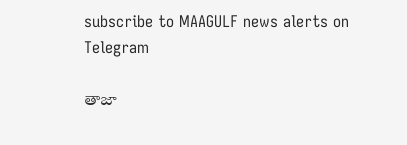subscribe to MAAGULF news alerts on Telegram

తాజా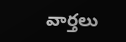వార్తలు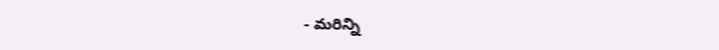- మరిన్ని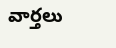వార్తలు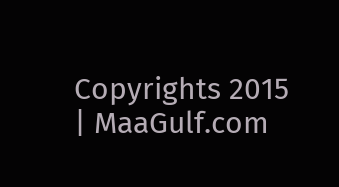Copyrights 2015 | MaaGulf.com